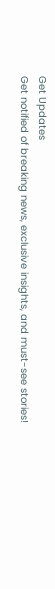Get Updates
Get notified of breaking news, exclusive insights, and must-see stories!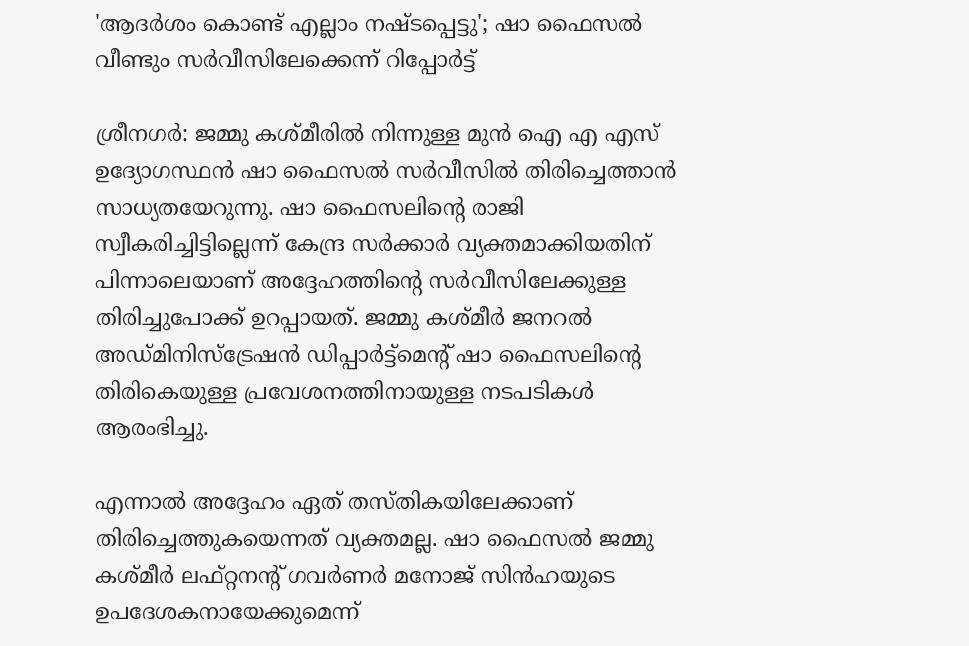'ആദര്‍ശം കൊണ്ട് എല്ലാം നഷ്ടപ്പെട്ടു'; ഷാ ഫൈസല്‍ വീണ്ടും സര്‍വീസിലേക്കെന്ന് റിപ്പോര്‍ട്ട്‌

ശ്രീനഗര്‍: ജമ്മു കശ്മീരില്‍ നിന്നുള്ള മുന്‍ ഐ എ എസ് ഉദ്യോഗസ്ഥന്‍ ഷാ ഫൈസല്‍ സര്‍വീസില്‍ തിരിച്ചെത്താന്‍ സാധ്യതയേറുന്നു. ഷാ ഫൈസലിന്റെ രാജി സ്വീകരിച്ചിട്ടില്ലെന്ന് കേന്ദ്ര സര്‍ക്കാര്‍ വ്യക്തമാക്കിയതിന് പിന്നാലെയാണ് അദ്ദേഹത്തിന്റെ സര്‍വീസിലേക്കുള്ള തിരിച്ചുപോക്ക് ഉറപ്പായത്. ജമ്മു കശ്മീര്‍ ജനറല്‍ അഡ്മിനിസ്‌ട്രേഷന്‍ ഡിപ്പാര്‍ട്ട്‌മെന്റ് ഷാ ഫൈസലിന്റെ തിരികെയുള്ള പ്രവേശനത്തിനായുള്ള നടപടികള്‍ ആരംഭിച്ചു.

എന്നാല്‍ അദ്ദേഹം ഏത് തസ്തികയിലേക്കാണ് തിരിച്ചെത്തുകയെന്നത് വ്യക്തമല്ല. ഷാ ഫൈസല്‍ ജമ്മു കശ്മീര്‍ ലഫ്റ്റനന്റ് ഗവര്‍ണര്‍ മനോജ് സിന്‍ഹയുടെ ഉപദേശകനായേക്കുമെന്ന്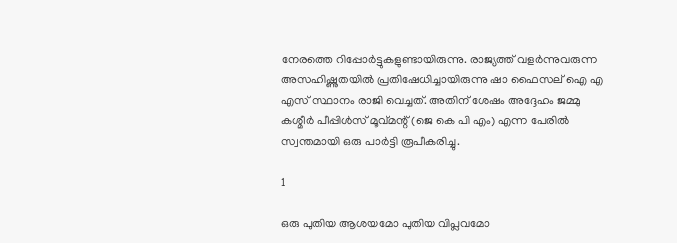നേരത്തെ റിപ്പോര്‍ട്ടുകളുണ്ടായിരുന്നു. രാജ്യത്ത് വളര്‍ന്നുവരുന്ന അസഹിഷ്ണുതയില്‍ പ്രതിഷേധിച്ചായിരുന്നു ഷാ ഫൈസല് ഐ എ എസ് സ്ഥാനം രാജി വെച്ചത്. അതിന് ശേഷം അദ്ദേഹം ജമ്മു കശ്മീര്‍ പീപ്പിള്‍സ് മൂവ്മന്റ് (ജെ കെ പി എം) എന്ന പേരില്‍ സ്വന്തമായി ഒരു പാര്‍ട്ടി രൂപീകരിച്ചു.

1

ഒരു പുതിയ ആശയമോ പുതിയ വിപ്ലവമോ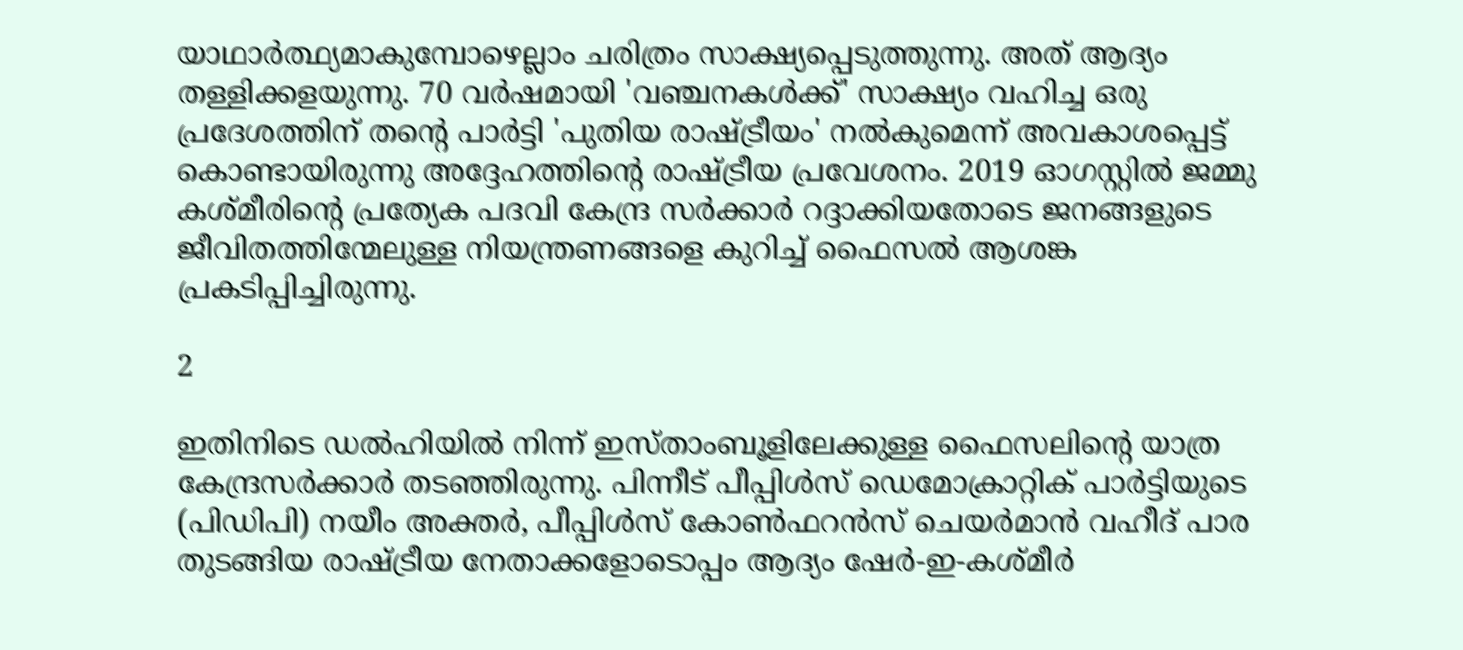യാഥാര്‍ത്ഥ്യമാകുമ്പോഴെല്ലാം ചരിത്രം സാക്ഷ്യപ്പെടുത്തുന്നു. അത് ആദ്യം തള്ളിക്കളയുന്നു. 70 വര്‍ഷമായി 'വഞ്ചനകള്‍ക്ക്' സാക്ഷ്യം വഹിച്ച ഒരു പ്രദേശത്തിന് തന്റെ പാര്‍ട്ടി 'പുതിയ രാഷ്ട്രീയം' നല്‍കുമെന്ന് അവകാശപ്പെട്ട് കൊണ്ടായിരുന്നു അദ്ദേഹത്തിന്റെ രാഷ്ട്രീയ പ്രവേശനം. 2019 ഓഗസ്റ്റില്‍ ജമ്മു കശ്മീരിന്റെ പ്രത്യേക പദവി കേന്ദ്ര സര്‍ക്കാര്‍ റദ്ദാക്കിയതോടെ ജനങ്ങളുടെ ജീവിതത്തിന്മേലുള്ള നിയന്ത്രണങ്ങളെ കുറിച്ച് ഫൈസല്‍ ആശങ്ക പ്രകടിപ്പിച്ചിരുന്നു.

2

ഇതിനിടെ ഡല്‍ഹിയില്‍ നിന്ന് ഇസ്താംബൂളിലേക്കുള്ള ഫൈസലിന്റെ യാത്ര കേന്ദ്രസര്‍ക്കാര്‍ തടഞ്ഞിരുന്നു. പിന്നീട് പീപ്പിള്‍സ് ഡെമോക്രാറ്റിക് പാര്‍ട്ടിയുടെ (പിഡിപി) നയീം അക്തര്‍, പീപ്പിള്‍സ് കോണ്‍ഫറന്‍സ് ചെയര്‍മാന്‍ വഹീദ് പാര തുടങ്ങിയ രാഷ്ട്രീയ നേതാക്കളോടൊപ്പം ആദ്യം ഷേര്‍-ഇ-കശ്മീര്‍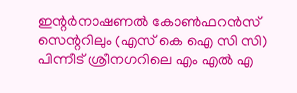ഇന്റര്‍നാഷണല്‍ കോണ്‍ഫറന്‍സ് സെന്ററിലും (എസ് കെ ഐ സി സി) പിന്നീട് ശ്രീനഗറിലെ എം എല്‍ എ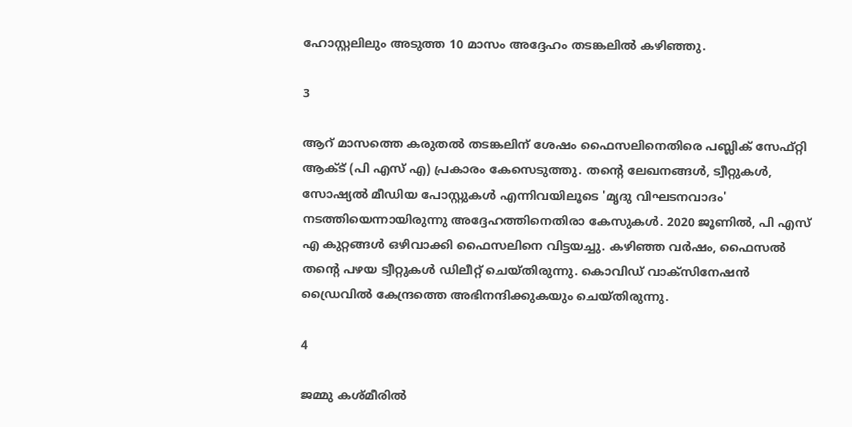ഹോസ്റ്റലിലും അടുത്ത 10 മാസം അദ്ദേഹം തടങ്കലില്‍ കഴിഞ്ഞു.

3

ആറ് മാസത്തെ കരുതല്‍ തടങ്കലിന് ശേഷം ഫൈസലിനെതിരെ പബ്ലിക് സേഫ്റ്റി ആക്ട് (പി എസ് എ) പ്രകാരം കേസെടുത്തു. തന്റെ ലേഖനങ്ങള്‍, ട്വീറ്റുകള്‍, സോഷ്യല്‍ മീഡിയ പോസ്റ്റുകള്‍ എന്നിവയിലൂടെ 'മൃദു വിഘടനവാദം' നടത്തിയെന്നായിരുന്നു അദ്ദേഹത്തിനെതിരാ കേസുകള്‍. 2020 ജൂണില്‍, പി എസ് എ കുറ്റങ്ങള്‍ ഒഴിവാക്കി ഫൈസലിനെ വിട്ടയച്ചു. കഴിഞ്ഞ വര്‍ഷം, ഫൈസല്‍ തന്റെ പഴയ ട്വീറ്റുകള്‍ ഡിലീറ്റ് ചെയ്തിരുന്നു. കൊവിഡ് വാക്‌സിനേഷന്‍ ഡ്രൈവില്‍ കേന്ദ്രത്തെ അഭിനന്ദിക്കുകയും ചെയ്തിരുന്നു.

4

ജമ്മു കശ്മീരില്‍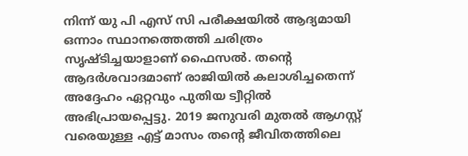നിന്ന് യു പി എസ് സി പരീക്ഷയില്‍ ആദ്യമായി ഒന്നാം സ്ഥാനത്തെത്തി ചരിത്രം സൃഷ്ടിച്ചയാളാണ് ഫൈസല്‍. തന്റെ ആദര്‍ശവാദമാണ് രാജിയില്‍ കലാശിച്ചതെന്ന് അദ്ദേഹം ഏറ്റവും പുതിയ ട്വീറ്റില്‍ അഭിപ്രായപ്പെട്ടു. 2019 ജനുവരി മുതല്‍ ആഗസ്റ്റ് വരെയുള്ള എട്ട് മാസം തന്റെ ജീവിതത്തിലെ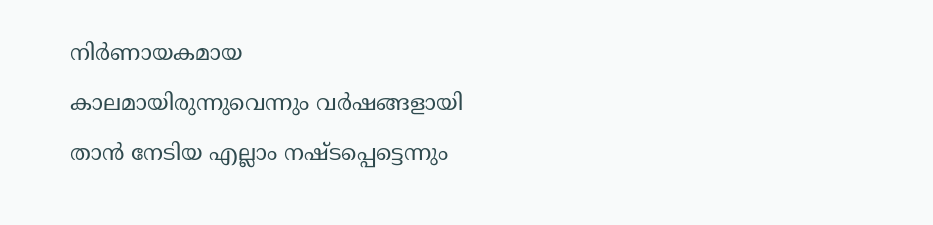നിര്‍ണായകമായ കാലമായിരുന്നുവെന്നും വര്‍ഷങ്ങളായി താന്‍ നേടിയ എല്ലാം നഷ്ടപ്പെട്ടെന്നും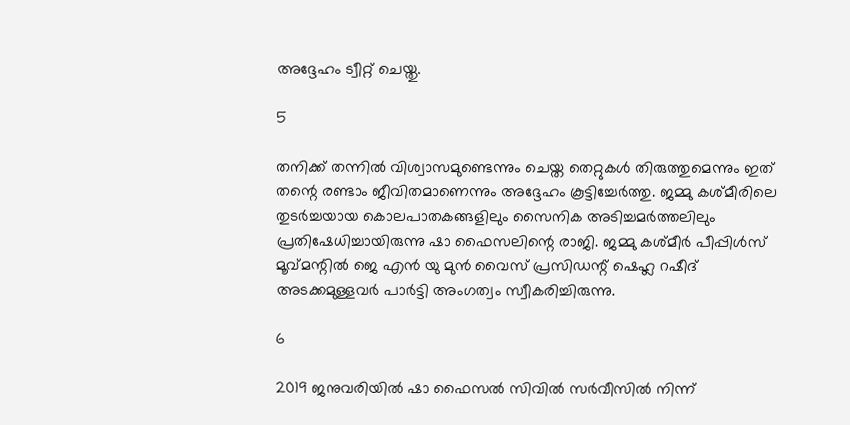അദ്ദേഹം ട്വീറ്റ് ചെയ്തു.

5

തനിക്ക് തന്നില്‍ വിശ്വാസമുണ്ടെന്നും ചെയ്ത തെറ്റുകള്‍ തിരുത്തുമെന്നും ഇത് തന്റെ രണ്ടാം ജീവിതമാണെന്നും അദ്ദേഹം കൂട്ടിച്ചേര്‍ത്തു. ജമ്മു കശ്മീരിലെ തുടര്‍ച്ചയായ കൊലപാതകങ്ങളിലും സൈനിക അടിച്ചമര്‍ത്തലിലും പ്രതിഷേധിച്ചായിരുന്നു ഷാ ഫൈസലിന്റെ രാജി. ജമ്മു കശ്മീര്‍ പീപ്പിള്‍സ് മൂവ്മന്റില്‍ ജെ എന്‍ യു മുന്‍ വൈസ് പ്രസിഡന്റ് ഷെഹ്ല റഷീദ് അടക്കമുള്ളവര്‍ പാര്‍ട്ടി അംഗത്വം സ്വീകരിച്ചിരുന്നു.

6

2019 ജനുവരിയില്‍ ഷാ ഫൈസല്‍ സിവില്‍ സര്‍വീസില്‍ നിന്ന്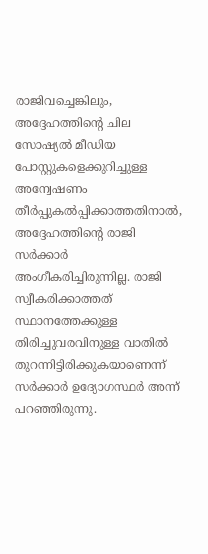രാജിവച്ചെങ്കിലും, അദ്ദേഹത്തിന്റെ ചില സോഷ്യല്‍ മീഡിയ പോസ്റ്റുകളെക്കുറിച്ചുള്ള അന്വേഷണം തീര്‍പ്പുകല്‍പ്പിക്കാത്തതിനാല്‍, അദ്ദേഹത്തിന്റെ രാജി സര്‍ക്കാര്‍ അംഗീകരിച്ചിരുന്നില്ല. രാജി സ്വീകരിക്കാത്തത് സ്ഥാനത്തേക്കുള്ള തിരിച്ചുവരവിനുള്ള വാതില്‍ തുറന്നിട്ടിരിക്കുകയാണെന്ന് സര്‍ക്കാര്‍ ഉദ്യോഗസ്ഥര്‍ അന്ന് പറഞ്ഞിരുന്നു.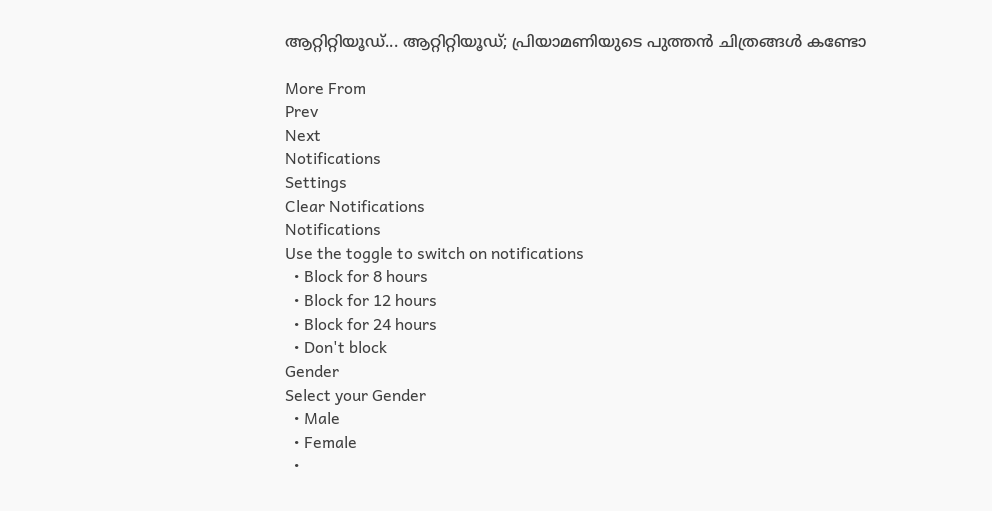ആറ്റിറ്റിയൂഡ്... ആറ്റിറ്റിയൂഡ്; പ്രിയാമണിയുടെ പുത്തന്‍ ചിത്രങ്ങള്‍ കണ്ടോ

More From
Prev
Next
Notifications
Settings
Clear Notifications
Notifications
Use the toggle to switch on notifications
  • Block for 8 hours
  • Block for 12 hours
  • Block for 24 hours
  • Don't block
Gender
Select your Gender
  • Male
  • Female
  •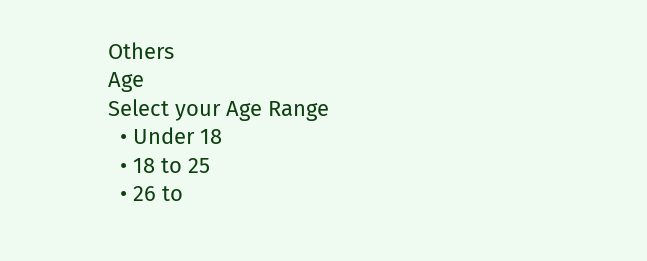Others
Age
Select your Age Range
  • Under 18
  • 18 to 25
  • 26 to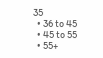35
  • 36 to 45
  • 45 to 55
  • 55+